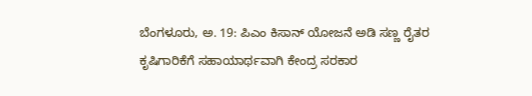ಬೆಂಗಳೂರು, ಅ. 19: ಪಿಎಂ ಕಿಸಾನ್ ಯೋಜನೆ ಅಡಿ ಸಣ್ಣ ರೈತರ ಕೃಷಿಗಾರಿಕೆಗೆ ಸಹಾಯಾರ್ಥವಾಗಿ ಕೇಂದ್ರ ಸರಕಾರ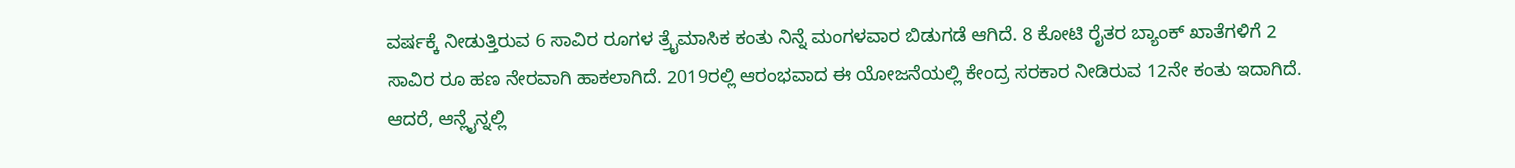ವರ್ಷಕ್ಕೆ ನೀಡುತ್ತಿರುವ 6 ಸಾವಿರ ರೂಗಳ ತ್ರೈಮಾಸಿಕ ಕಂತು ನಿನ್ನೆ ಮಂಗಳವಾರ ಬಿಡುಗಡೆ ಆಗಿದೆ. 8 ಕೋಟಿ ರೈತರ ಬ್ಯಾಂಕ್ ಖಾತೆಗಳಿಗೆ 2 ಸಾವಿರ ರೂ ಹಣ ನೇರವಾಗಿ ಹಾಕಲಾಗಿದೆ. 2019ರಲ್ಲಿ ಆರಂಭವಾದ ಈ ಯೋಜನೆಯಲ್ಲಿ ಕೇಂದ್ರ ಸರಕಾರ ನೀಡಿರುವ 12ನೇ ಕಂತು ಇದಾಗಿದೆ.
ಆದರೆ, ಆನ್ಲೈನ್ನಲ್ಲಿ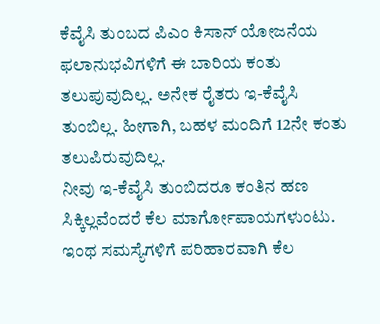ಕೆವೈಸಿ ತುಂಬದ ಪಿಎಂ ಕಿಸಾನ್ ಯೋಜನೆಯ ಫಲಾನುಭವಿಗಳಿಗೆ ಈ ಬಾರಿಯ ಕಂತು ತಲುಪುವುದಿಲ್ಲ. ಅನೇಕ ರೈತರು ಇ-ಕೆವೈಸಿ ತುಂಬಿಲ್ಲ. ಹೀಗಾಗಿ, ಬಹಳ ಮಂದಿಗೆ 12ನೇ ಕಂತು ತಲುಪಿರುವುದಿಲ್ಲ.
ನೀವು ಇ-ಕೆವೈಸಿ ತುಂಬಿದರೂ ಕಂತಿನ ಹಣ ಸಿಕ್ಕಿಲ್ಲವೆಂದರೆ ಕೆಲ ಮಾರ್ಗೋಪಾಯಗಳುಂಟು. ಇಂಥ ಸಮಸ್ಯೆಗಳಿಗೆ ಪರಿಹಾರವಾಗಿ ಕೆಲ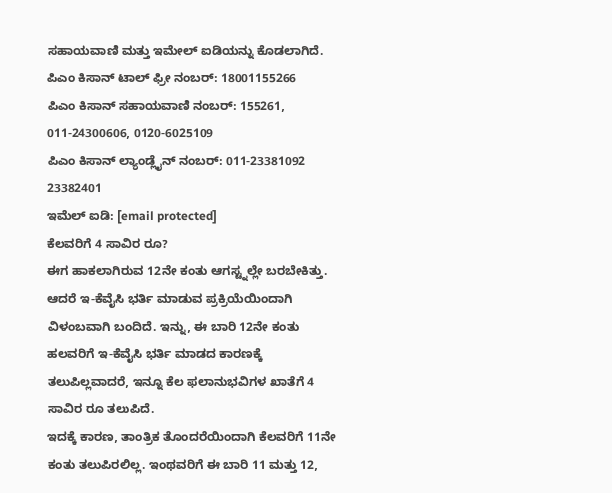ಸಹಾಯವಾಣಿ ಮತ್ತು ಇಮೇಲ್ ಐಡಿಯನ್ನು ಕೊಡಲಾಗಿದೆ.
ಪಿಎಂ ಕಿಸಾನ್ ಟಾಲ್ ಫ್ರೀ ನಂಬರ್: 18001155266
ಪಿಎಂ ಕಿಸಾನ್ ಸಹಾಯವಾಣಿ ನಂಬರ್: 155261, 011-24300606, 0120-6025109
ಪಿಎಂ ಕಿಸಾನ್ ಲ್ಯಾಂಡ್ಲೈನ್ ನಂಬರ್: 011-23381092 23382401
ಇಮೆಲ್ ಐಡಿ: [email protected]
ಕೆಲವರಿಗೆ 4 ಸಾವಿರ ರೂ?
ಈಗ ಹಾಕಲಾಗಿರುವ 12ನೇ ಕಂತು ಆಗಸ್ಟ್ನಲ್ಲೇ ಬರಬೇಕಿತ್ತು. ಆದರೆ ಇ-ಕೆವೈಸಿ ಭರ್ತಿ ಮಾಡುವ ಪ್ರಕ್ರಿಯೆಯಿಂದಾಗಿ ವಿಳಂಬವಾಗಿ ಬಂದಿದೆ. ಇನ್ನು, ಈ ಬಾರಿ 12ನೇ ಕಂತು ಹಲವರಿಗೆ ಇ-ಕೆವೈಸಿ ಭರ್ತಿ ಮಾಡದ ಕಾರಣಕ್ಕೆ ತಲುಪಿಲ್ಲವಾದರೆ, ಇನ್ನೂ ಕೆಲ ಫಲಾನುಭವಿಗಳ ಖಾತೆಗೆ 4 ಸಾವಿರ ರೂ ತಲುಪಿದೆ.
ಇದಕ್ಕೆ ಕಾರಣ, ತಾಂತ್ರಿಕ ತೊಂದರೆಯಿಂದಾಗಿ ಕೆಲವರಿಗೆ 11ನೇ ಕಂತು ತಲುಪಿರಲಿಲ್ಲ. ಇಂಥವರಿಗೆ ಈ ಬಾರಿ 11 ಮತ್ತು 12,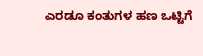ಎರಡೂ ಕಂತುಗಳ ಹಣ ಒಟ್ಟಿಗೆ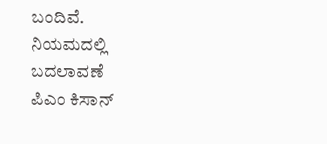ಬಂದಿವೆ.
ನಿಯಮದಲ್ಲಿ ಬದಲಾವಣೆ
ಪಿಎಂ ಕಿಸಾನ್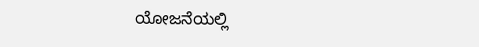ಯೋಜನೆಯಲ್ಲಿ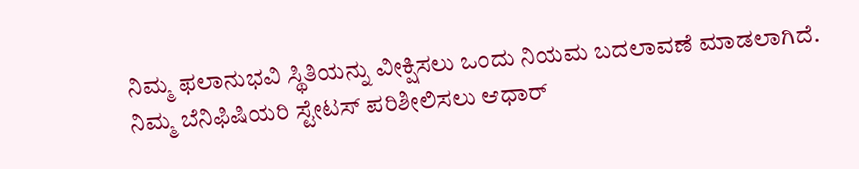ನಿಮ್ಮ ಫಲಾನುಭವಿ ಸ್ಥಿತಿಯನ್ನು ವೀಕ್ಷಿಸಲು ಒಂದು ನಿಯಮ ಬದಲಾವಣೆ ಮಾಡಲಾಗಿದೆ. ನಿಮ್ಮ ಬೆನಿಫಿಷಿಯರಿ ಸ್ಟೇಟಸ್ ಪರಿಶೀಲಿಸಲು ಆಧಾರ್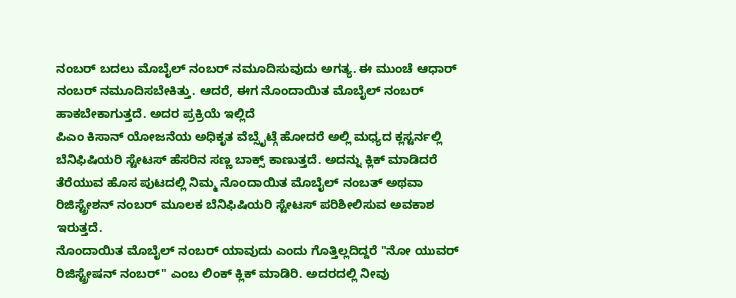ನಂಬರ್ ಬದಲು ಮೊಬೈಲ್ ನಂಬರ್ ನಮೂದಿಸುವುದು ಅಗತ್ಯ. ಈ ಮುಂಚೆ ಆಧಾರ್ ನಂಬರ್ ನಮೂದಿಸಬೇಕಿತ್ತು. ಆದರೆ, ಈಗ ನೊಂದಾಯಿತ ಮೊಬೈಲ್ ನಂಬರ್ ಹಾಕಬೇಕಾಗುತ್ತದೆ. ಅದರ ಪ್ರಕ್ರಿಯೆ ಇಲ್ಲಿದೆ
ಪಿಎಂ ಕಿಸಾನ್ ಯೋಜನೆಯ ಅಧಿಕೃತ ವೆಬ್ಸೈಟ್ಗೆ ಹೋದರೆ ಅಲ್ಲಿ ಮಧ್ಯದ ಕ್ಲಸ್ಟರ್ನಲ್ಲಿ ಬೆನಿಫಿಷಿಯರಿ ಸ್ಟೇಟಸ್ ಹೆಸರಿನ ಸಣ್ಣ ಬಾಕ್ಸ್ ಕಾಣುತ್ತದೆ. ಅದನ್ನು ಕ್ಲಿಕ್ ಮಾಡಿದರೆ ತೆರೆಯುವ ಹೊಸ ಪುಟದಲ್ಲಿ ನಿಮ್ಮ ನೊಂದಾಯಿತ ಮೊಬೈಲ್ ನಂಬತ್ ಅಥವಾ ರಿಜಿಸ್ಟ್ರೇಶನ್ ನಂಬರ್ ಮೂಲಕ ಬೆನಿಫಿಷಿಯರಿ ಸ್ಟೇಟಸ್ ಪರಿಶೀಲಿಸುವ ಅವಕಾಶ ಇರುತ್ತದೆ.
ನೊಂದಾಯಿತ ಮೊಬೈಲ್ ನಂಬರ್ ಯಾವುದು ಎಂದು ಗೊತ್ತಿಲ್ಲದಿದ್ದರೆ "ನೋ ಯುವರ್ ರಿಜಿಸ್ಟ್ರೇಷನ್ ನಂಬರ್" ಎಂಬ ಲಿಂಕ್ ಕ್ಲಿಕ್ ಮಾಡಿರಿ. ಅದರದಲ್ಲಿ ನೀವು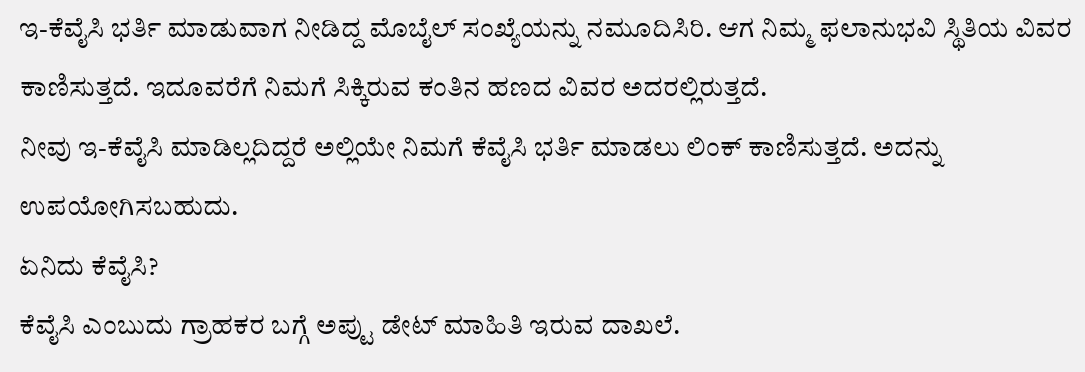ಇ-ಕೆವೈಸಿ ಭರ್ತಿ ಮಾಡುವಾಗ ನೀಡಿದ್ದ ಮೊಬೈಲ್ ಸಂಖ್ಯೆಯನ್ನು ನಮೂದಿಸಿರಿ. ಆಗ ನಿಮ್ಮ ಫಲಾನುಭವಿ ಸ್ಥಿತಿಯ ವಿವರ ಕಾಣಿಸುತ್ತದೆ. ಇದೂವರೆಗೆ ನಿಮಗೆ ಸಿಕ್ಕಿರುವ ಕಂತಿನ ಹಣದ ವಿವರ ಅದರಲ್ಲಿರುತ್ತದೆ.
ನೀವು ಇ-ಕೆವೈಸಿ ಮಾಡಿಲ್ಲದಿದ್ದರೆ ಅಲ್ಲಿಯೇ ನಿಮಗೆ ಕೆವೈಸಿ ಭರ್ತಿ ಮಾಡಲು ಲಿಂಕ್ ಕಾಣಿಸುತ್ತದೆ. ಅದನ್ನು ಉಪಯೋಗಿಸಬಹುದು.
ಏನಿದು ಕೆವೈಸಿ?
ಕೆವೈಸಿ ಎಂಬುದು ಗ್ರಾಹಕರ ಬಗ್ಗೆ ಅಪ್ಟು ಡೇಟ್ ಮಾಹಿತಿ ಇರುವ ದಾಖಲೆ.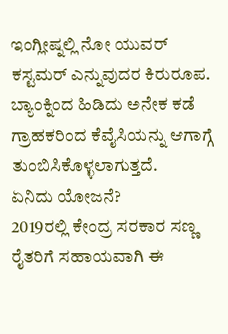ಇಂಗ್ಲೀಷ್ನಲ್ಲಿ ನೋ ಯುವರ್ ಕಸ್ಟಮರ್ ಎನ್ನುವುದರ ಕಿರುರೂಪ. ಬ್ಯಾಂಕ್ನಿಂದ ಹಿಡಿದು ಅನೇಕ ಕಡೆ ಗ್ರಾಹಕರಿಂದ ಕೆವೈಸಿಯನ್ನು ಆಗಾಗ್ಗೆ ತುಂಬಿಸಿಕೊಳ್ಳಲಾಗುತ್ತದೆ.
ಏನಿದು ಯೋಜನೆ?
2019ರಲ್ಲಿ ಕೇಂದ್ರ ಸರಕಾರ ಸಣ್ಣ ರೈತರಿಗೆ ಸಹಾಯವಾಗಿ ಈ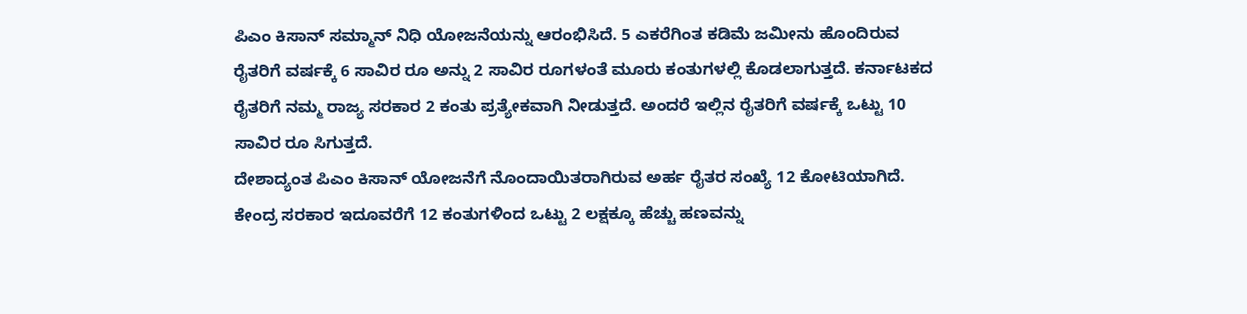ಪಿಎಂ ಕಿಸಾನ್ ಸಮ್ಮಾನ್ ನಿಧಿ ಯೋಜನೆಯನ್ನು ಆರಂಭಿಸಿದೆ. 5 ಎಕರೆಗಿಂತ ಕಡಿಮೆ ಜಮೀನು ಹೊಂದಿರುವ ರೈತರಿಗೆ ವರ್ಷಕ್ಕೆ 6 ಸಾವಿರ ರೂ ಅನ್ನು 2 ಸಾವಿರ ರೂಗಳಂತೆ ಮೂರು ಕಂತುಗಳಲ್ಲಿ ಕೊಡಲಾಗುತ್ತದೆ. ಕರ್ನಾಟಕದ ರೈತರಿಗೆ ನಮ್ಮ ರಾಜ್ಯ ಸರಕಾರ 2 ಕಂತು ಪ್ರತ್ಯೇಕವಾಗಿ ನೀಡುತ್ತದೆ. ಅಂದರೆ ಇಲ್ಲಿನ ರೈತರಿಗೆ ವರ್ಷಕ್ಕೆ ಒಟ್ಟು 10 ಸಾವಿರ ರೂ ಸಿಗುತ್ತದೆ.
ದೇಶಾದ್ಯಂತ ಪಿಎಂ ಕಿಸಾನ್ ಯೋಜನೆಗೆ ನೊಂದಾಯಿತರಾಗಿರುವ ಅರ್ಹ ರೈತರ ಸಂಖ್ಯೆ 12 ಕೋಟಿಯಾಗಿದೆ. ಕೇಂದ್ರ ಸರಕಾರ ಇದೂವರೆಗೆ 12 ಕಂತುಗಳಿಂದ ಒಟ್ಟು 2 ಲಕ್ಷಕ್ಕೂ ಹೆಚ್ಚು ಹಣವನ್ನು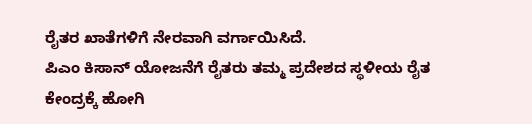ರೈತರ ಖಾತೆಗಳಿಗೆ ನೇರವಾಗಿ ವರ್ಗಾಯಿಸಿದೆ.
ಪಿಎಂ ಕಿಸಾನ್ ಯೋಜನೆಗೆ ರೈತರು ತಮ್ಮ ಪ್ರದೇಶದ ಸ್ಥಳೀಯ ರೈತ ಕೇಂದ್ರಕ್ಕೆ ಹೋಗಿ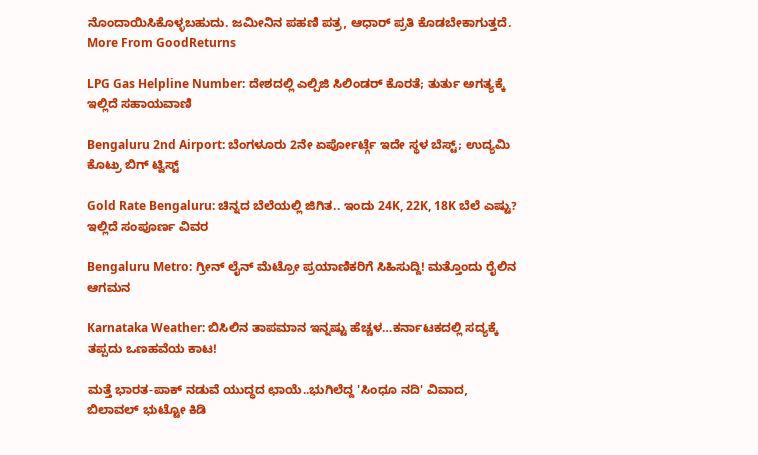ನೊಂದಾಯಿಸಿಕೊಳ್ಳಬಹುದು. ಜಮೀನಿನ ಪಹಣಿ ಪತ್ರ, ಆಧಾರ್ ಪ್ರತಿ ಕೊಡಬೇಕಾಗುತ್ತದೆ.
More From GoodReturns

LPG Gas Helpline Number: ದೇಶದಲ್ಲಿ ಎಲ್ಪಿಜಿ ಸಿಲಿಂಡರ್ ಕೊರತೆ; ತುರ್ತು ಅಗತ್ಯಕ್ಕೆ ಇಲ್ಲಿದೆ ಸಹಾಯವಾಣಿ

Bengaluru 2nd Airport: ಬೆಂಗಳೂರು 2ನೇ ಏರ್ಪೋರ್ಟ್ಗೆ ಇದೇ ಸ್ಥಳ ಬೆಸ್ಟ್; ಉದ್ಯಮಿ ಕೊಟ್ರು ಬಿಗ್ ಟ್ವಿಸ್ಟ್

Gold Rate Bengaluru: ಚಿನ್ನದ ಬೆಲೆಯಲ್ಲಿ ಜಿಗಿತ.. ಇಂದು 24K, 22K, 18K ಬೆಲೆ ಎಷ್ಟು? ಇಲ್ಲಿದೆ ಸಂಪೂರ್ಣ ವಿವರ

Bengaluru Metro: ಗ್ರೀನ್ ಲೈನ್ ಮೆಟ್ರೋ ಪ್ರಯಾಣಿಕರಿಗೆ ಸಿಹಿಸುದ್ದಿ! ಮತ್ತೊಂದು ರೈಲಿನ ಆಗಮನ

Karnataka Weather: ಬಿಸಿಲಿನ ತಾಪಮಾನ ಇನ್ನಷ್ಟು ಹೆಚ್ಚಳ…ಕರ್ನಾಟಕದಲ್ಲಿ ಸದ್ಯಕ್ಕೆ ತಪ್ಪದು ಒಣಹವೆಯ ಕಾಟ!

ಮತ್ತೆ ಭಾರತ-ಪಾಕ್ ನಡುವೆ ಯುದ್ಧದ ಛಾಯೆ..ಭುಗಿಲೆದ್ದ 'ಸಿಂಧೂ ನದಿ' ವಿವಾದ, ಬಿಲಾವಲ್ ಭುಟ್ಟೋ ಕಿಡಿ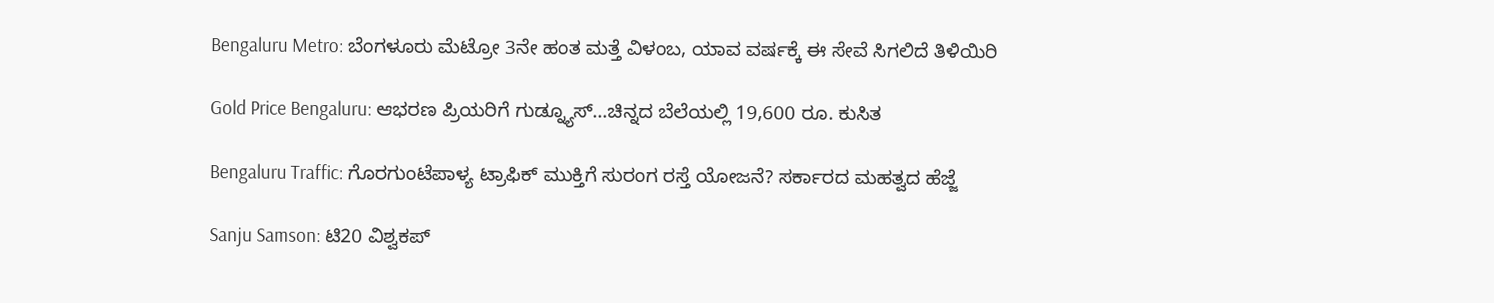Bengaluru Metro: ಬೆಂಗಳೂರು ಮೆಟ್ರೋ 3ನೇ ಹಂತ ಮತ್ತೆ ವಿಳಂಬ, ಯಾವ ವರ್ಷಕ್ಕೆ ಈ ಸೇವೆ ಸಿಗಲಿದೆ ತಿಳಿಯಿರಿ

Gold Price Bengaluru: ಆಭರಣ ಪ್ರಿಯರಿಗೆ ಗುಡ್ನ್ಯೂಸ್…ಚಿನ್ನದ ಬೆಲೆಯಲ್ಲಿ 19,600 ರೂ. ಕುಸಿತ

Bengaluru Traffic: ಗೊರಗುಂಟೆಪಾಳ್ಯ ಟ್ರಾಫಿಕ್ ಮುಕ್ತಿಗೆ ಸುರಂಗ ರಸ್ತೆ ಯೋಜನೆ? ಸರ್ಕಾರದ ಮಹತ್ವದ ಹೆಜ್ಜೆ

Sanju Samson: ಟಿ20 ವಿಶ್ವಕಪ್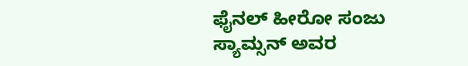ಫೈನಲ್ ಹೀರೋ ಸಂಜು ಸ್ಯಾಮ್ಸನ್ ಅವರ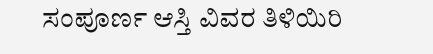ಸಂಪೂರ್ಣ ಆಸ್ತಿ ವಿವರ ತಿಳಿಯಿರಿ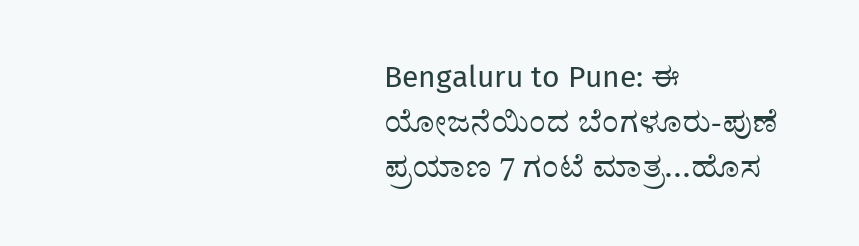Bengaluru to Pune: ಈ ಯೋಜನೆಯಿಂದ ಬೆಂಗಳೂರು-ಪುಣೆ ಪ್ರಯಾಣ 7 ಗಂಟೆ ಮಾತ್ರ...ಹೊಸ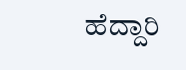ಹೆದ್ದಾರಿ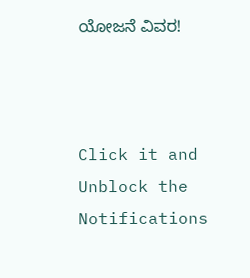ಯೋಜನೆ ವಿವರ!



Click it and Unblock the Notifications